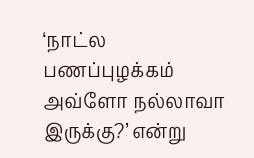‘நாட்ல பணப்புழக்கம் அவ்ளோ நல்லாவா இருக்கு?’ என்று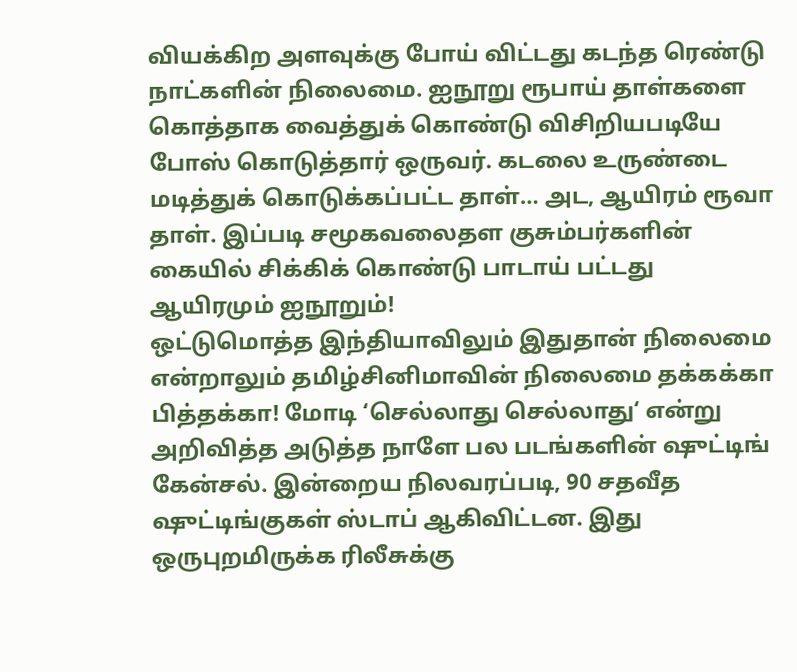வியக்கிற அளவுக்கு போய் விட்டது கடந்த ரெண்டு நாட்களின் நிலைமை. ஐநூறு ரூபாய் தாள்களை கொத்தாக வைத்துக் கொண்டு விசிறியபடியே போஸ் கொடுத்தார் ஒருவர். கடலை உருண்டை மடித்துக் கொடுக்கப்பட்ட தாள்… அட, ஆயிரம் ரூவா தாள். இப்படி சமூகவலைதள குசும்பர்களின் கையில் சிக்கிக் கொண்டு பாடாய் பட்டது ஆயிரமும் ஐநூறும்!
ஒட்டுமொத்த இந்தியாவிலும் இதுதான் நிலைமை என்றாலும் தமிழ்சினிமாவின் நிலைமை தக்கக்கா பித்தக்கா! மோடி ‘செல்லாது செல்லாது‘ என்று அறிவித்த அடுத்த நாளே பல படங்களின் ஷுட்டிங் கேன்சல். இன்றைய நிலவரப்படி, 90 சதவீத ஷுட்டிங்குகள் ஸ்டாப் ஆகிவிட்டன. இது ஒருபுறமிருக்க ரிலீசுக்கு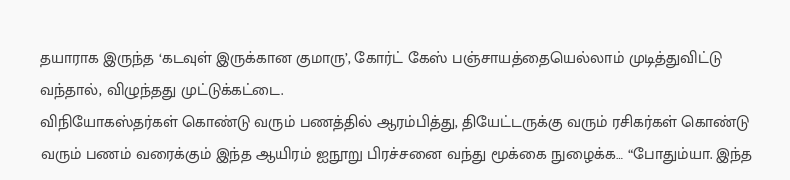தயாராக இருந்த ‘கடவுள் இருக்கான குமாரு’, கோர்ட் கேஸ் பஞ்சாயத்தையெல்லாம் முடித்துவிட்டு வந்தால், விழுந்தது முட்டுக்கட்டை.
விநியோகஸ்தர்கள் கொண்டு வரும் பணத்தில் ஆரம்பித்து, தியேட்டருக்கு வரும் ரசிகர்கள் கொண்டு வரும் பணம் வரைக்கும் இந்த ஆயிரம் ஐநூறு பிரச்சனை வந்து மூக்கை நுழைக்க… “போதும்யா. இந்த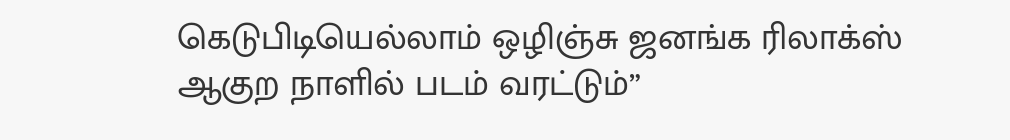கெடுபிடியெல்லாம் ஒழிஞ்சு ஜனங்க ரிலாக்ஸ் ஆகுற நாளில் படம் வரட்டும்”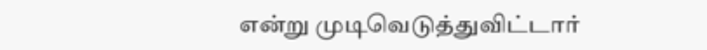என்று முடிவெடுத்துவிட்டார்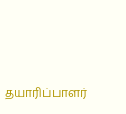தயாரிப்பாளர்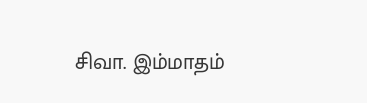சிவா. இம்மாதம்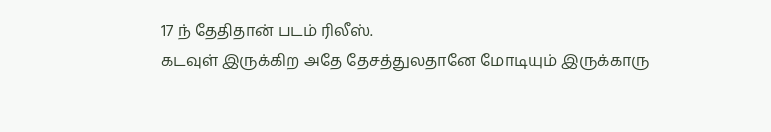17 ந் தேதிதான் படம் ரிலீஸ்.
கடவுள் இருக்கிற அதே தேசத்துலதானே மோடியும் இருக்காரு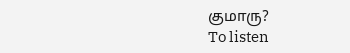குமாரு?
To listen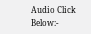Audio Click Below:-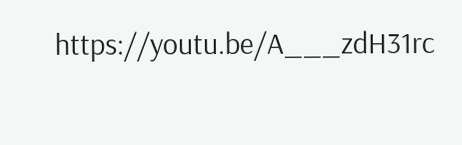https://youtu.be/A___zdH31rc